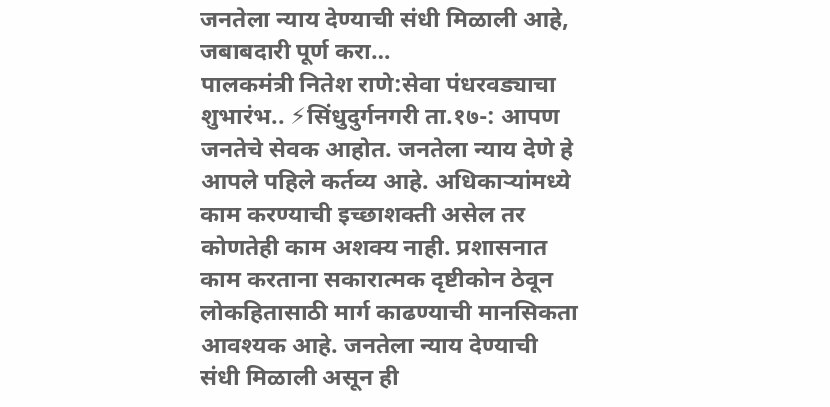जनतेला न्याय देण्याची संधी मिळाली आहे, जबाबदारी पूर्ण करा…
पालकमंत्री नितेश राणे:सेवा पंधरवड्याचा शुभारंभ.. ⚡सिंधुदुर्गनगरी ता.१७-: आपण जनतेचे सेवक आहोत. जनतेला न्याय देणे हे आपले पहिले कर्तव्य आहे. अधिकाऱ्यांमध्ये काम करण्याची इच्छाशक्ती असेल तर कोणतेही काम अशक्य नाही. प्रशासनात काम करताना सकारात्मक दृष्टीकोन ठेवून लोकहितासाठी मार्ग काढण्याची मानसिकता आवश्यक आहे. जनतेला न्याय देण्याची संधी मिळाली असून ही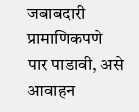जबाबदारी प्रामाणिकपणे पार पाडावी, असे आवाहन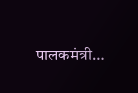पालकमंत्री…